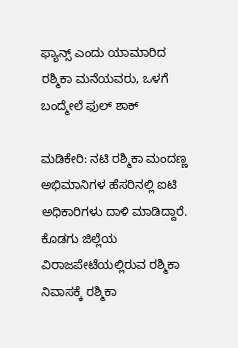ಫ್ಯಾನ್ಸ್ ಎಂದು ಯಾಮಾರಿದ ರಶ್ಮಿಕಾ ಮನೆಯವರು, ಒಳಗೆ ಬಂದ್ಮೇಲೆ ಫುಲ್ ಶಾಕ್

ಮಡಿಕೇರಿ: ನಟಿ ರಶ್ಮಿಕಾ ಮಂದಣ್ಣ ಅಭಿಮಾನಿಗಳ ಹೆಸರಿನಲ್ಲಿ ಐಟಿ ಅಧಿಕಾರಿಗಳು ದಾಳಿ ಮಾಡಿದ್ದಾರೆ. ಕೊಡಗು ಜಿಲ್ಲೆಯ ವಿರಾಜಪೇಟೆಯಲ್ಲಿರುವ ರಶ್ಮಿಕಾ ನಿವಾಸ‌ಕ್ಕೆ ರಶ್ಮಿಕಾ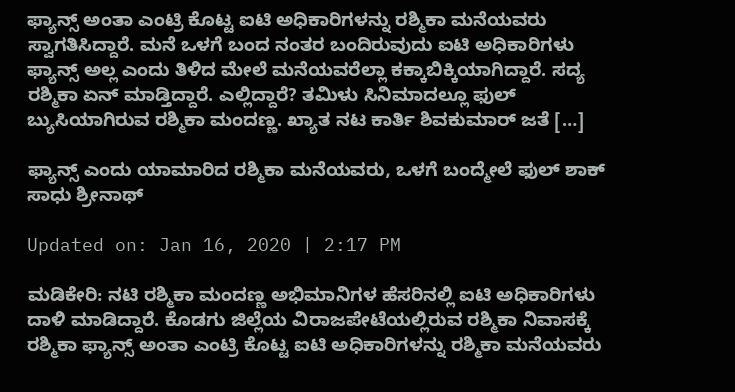ಫ್ಯಾನ್ಸ್ ಅಂತಾ ಎಂಟ್ರಿ ಕೊಟ್ಟ ಐಟಿ ಅಧಿಕಾರಿಗಳನ್ನು ರಶ್ಮಿಕಾ ಮನೆಯವರು ಸ್ವಾಗತಿಸಿದ್ದಾರೆ. ಮನೆ ಒಳಗೆ ಬಂದ ನಂತರ ಬಂದಿರುವುದು ಐಟಿ ಅಧಿಕಾರಿಗಳು ಫ್ಯಾನ್ಸ್ ಅಲ್ಲ ಎಂದು ತಿಳಿದ ಮೇಲೆ ಮನೆಯವರೆಲ್ಲಾ ಕಕ್ಕಾಬಿಕ್ಕಿಯಾಗಿದ್ದಾರೆ. ಸದ್ಯ ರಶ್ಮಿಕಾ ಏನ್ ಮಾಡ್ತಿದ್ದಾರೆ. ಎಲ್ಲಿದ್ದಾರೆ? ತಮಿಳು ಸಿನಿಮಾದಲ್ಲೂ ಫುಲ್ ಬ್ಯುಸಿಯಾಗಿರುವ ರಶ್ಮಿಕಾ ಮಂದಣ್ಣ. ಖ್ಯಾತ ನಟ ಕಾರ್ತಿ ಶಿವಕುಮಾರ್ ಜತೆ […]

ಫ್ಯಾನ್ಸ್ ಎಂದು ಯಾಮಾರಿದ ರಶ್ಮಿಕಾ ಮನೆಯವರು, ಒಳಗೆ ಬಂದ್ಮೇಲೆ ಫುಲ್ ಶಾಕ್
ಸಾಧು ಶ್ರೀನಾಥ್

Updated on: Jan 16, 2020 | 2:17 PM

ಮಡಿಕೇರಿ: ನಟಿ ರಶ್ಮಿಕಾ ಮಂದಣ್ಣ ಅಭಿಮಾನಿಗಳ ಹೆಸರಿನಲ್ಲಿ ಐಟಿ ಅಧಿಕಾರಿಗಳು ದಾಳಿ ಮಾಡಿದ್ದಾರೆ. ಕೊಡಗು ಜಿಲ್ಲೆಯ ವಿರಾಜಪೇಟೆಯಲ್ಲಿರುವ ರಶ್ಮಿಕಾ ನಿವಾಸ‌ಕ್ಕೆ ರಶ್ಮಿಕಾ ಫ್ಯಾನ್ಸ್ ಅಂತಾ ಎಂಟ್ರಿ ಕೊಟ್ಟ ಐಟಿ ಅಧಿಕಾರಿಗಳನ್ನು ರಶ್ಮಿಕಾ ಮನೆಯವರು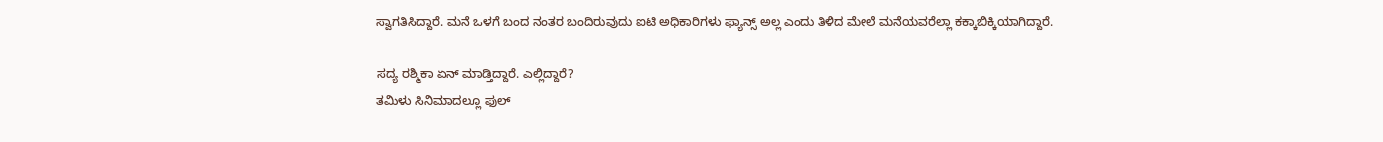ಸ್ವಾಗತಿಸಿದ್ದಾರೆ. ಮನೆ ಒಳಗೆ ಬಂದ ನಂತರ ಬಂದಿರುವುದು ಐಟಿ ಅಧಿಕಾರಿಗಳು ಫ್ಯಾನ್ಸ್ ಅಲ್ಲ ಎಂದು ತಿಳಿದ ಮೇಲೆ ಮನೆಯವರೆಲ್ಲಾ ಕಕ್ಕಾಬಿಕ್ಕಿಯಾಗಿದ್ದಾರೆ.

ಸದ್ಯ ರಶ್ಮಿಕಾ ಏನ್ ಮಾಡ್ತಿದ್ದಾರೆ. ಎಲ್ಲಿದ್ದಾರೆ?
ತಮಿಳು ಸಿನಿಮಾದಲ್ಲೂ ಫುಲ್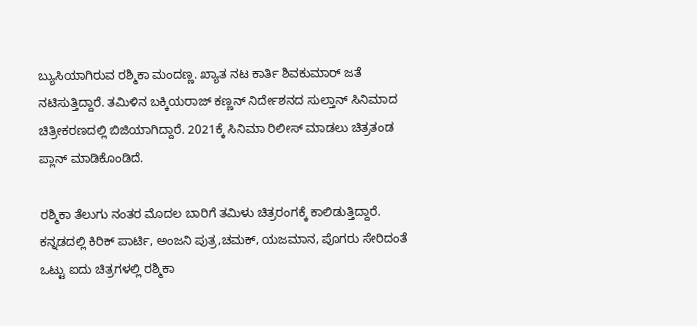ಬ್ಯುಸಿಯಾಗಿರುವ ರಶ್ಮಿಕಾ ಮಂದಣ್ಣ. ಖ್ಯಾತ ನಟ ಕಾರ್ತಿ ಶಿವಕುಮಾರ್ ಜತೆ ನಟಿಸುತ್ತಿದ್ದಾರೆ. ತಮಿಳಿನ ಬಕ್ಕಿಯರಾಜ್ ಕಣ್ಣನ್ ನಿರ್ದೇಶನದ ಸುಲ್ತಾನ್ ಸಿನಿಮಾದ ಚಿತ್ರೀಕರಣದಲ್ಲಿ ಬಿಜಿಯಾಗಿದ್ದಾರೆ. 2021ಕ್ಕೆ ಸಿನಿಮಾ ರಿಲೀಸ್ ಮಾಡಲು ಚಿತ್ರತಂಡ ಪ್ಲಾನ್ ಮಾಡಿಕೊಂಡಿದೆ.

ರಶ್ಮಿಕಾ ತೆಲುಗು ನಂತರ ಮೊದಲ ಬಾರಿಗೆ ತಮಿಳು ಚಿತ್ರರಂಗಕ್ಕೆ ಕಾಲಿಡುತ್ತಿದ್ದಾರೆ. ಕನ್ನಡದಲ್ಲಿ ಕಿರಿಕ್ ಪಾರ್ಟಿ, ಅಂಜನಿ ಪುತ್ರ,ಚಮಕ್, ಯಜಮಾನ, ಪೊಗರು ಸೇರಿದಂತೆ ಒಟ್ಟು ಐದು ಚಿತ್ರಗಳಲ್ಲಿ ರಶ್ಮಿಕಾ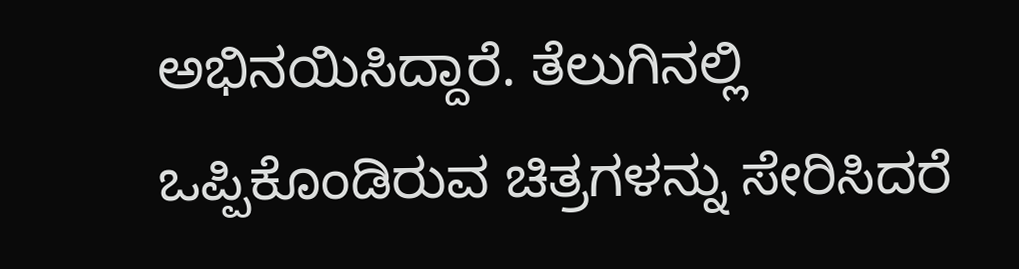ಅಭಿನಯಿಸಿದ್ದಾರೆ. ತೆಲುಗಿನಲ್ಲಿ ಒಪ್ಪಿಕೊಂಡಿರುವ ಚಿತ್ರಗಳನ್ನು ಸೇರಿಸಿದರೆ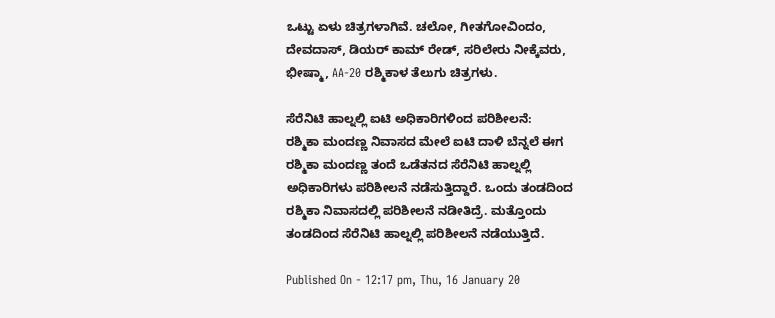ಒಟ್ಟು ಏಳು ಚಿತ್ರಗಳಾಗಿವೆ. ಚಲೋ, ಗೀತಗೋವಿಂದಂ, ದೇವದಾಸ್, ಡಿಯರ್ ಕಾಮ್ ರೇಡ್, ಸರಿಲೇರು ನೀಕ್ಕೆವರು, ಭೀಷ್ಮಾ, AA-20 ರಶ್ಮಿಕಾಳ ತೆಲುಗು ಚಿತ್ರಗಳು.

ಸೆರೆನಿಟಿ ಹಾಲ್ನಲ್ಲಿ ಐಟಿ ಅಧಿಕಾರಿಗಳಿಂದ ಪರಿಶೀಲನೆ:
ರಶ್ಮಿಕಾ ಮಂದಣ್ಣ ನಿವಾಸದ ಮೇಲೆ ಐಟಿ ದಾಳಿ ಬೆನ್ನಲೆ ಈಗ ರಶ್ಮಿಕಾ ಮಂದಣ್ಣ ತಂದೆ ಒಡೆತನದ ಸೆರೆನಿಟಿ ಹಾಲ್ನಲ್ಲಿ ಅಧಿಕಾರಿಗಳು ಪರಿಶೀಲನೆ ನಡೆಸುತ್ತಿದ್ದಾರೆ. ಒಂದು ತಂಡದಿಂದ ರಶ್ಮಿಕಾ ನಿವಾಸ‌ದಲ್ಲಿ ಪರಿಶೀಲನೆ ನಡೀತಿದ್ರೆ. ಮತ್ತೊಂದು ತಂಡದಿಂದ ಸೆರೆನಿಟಿ ಹಾಲ್ನಲ್ಲಿ ಪರಿಶೀಲನೆ ನಡೆಯುತ್ತಿದೆ.

Published On - 12:17 pm, Thu, 16 January 20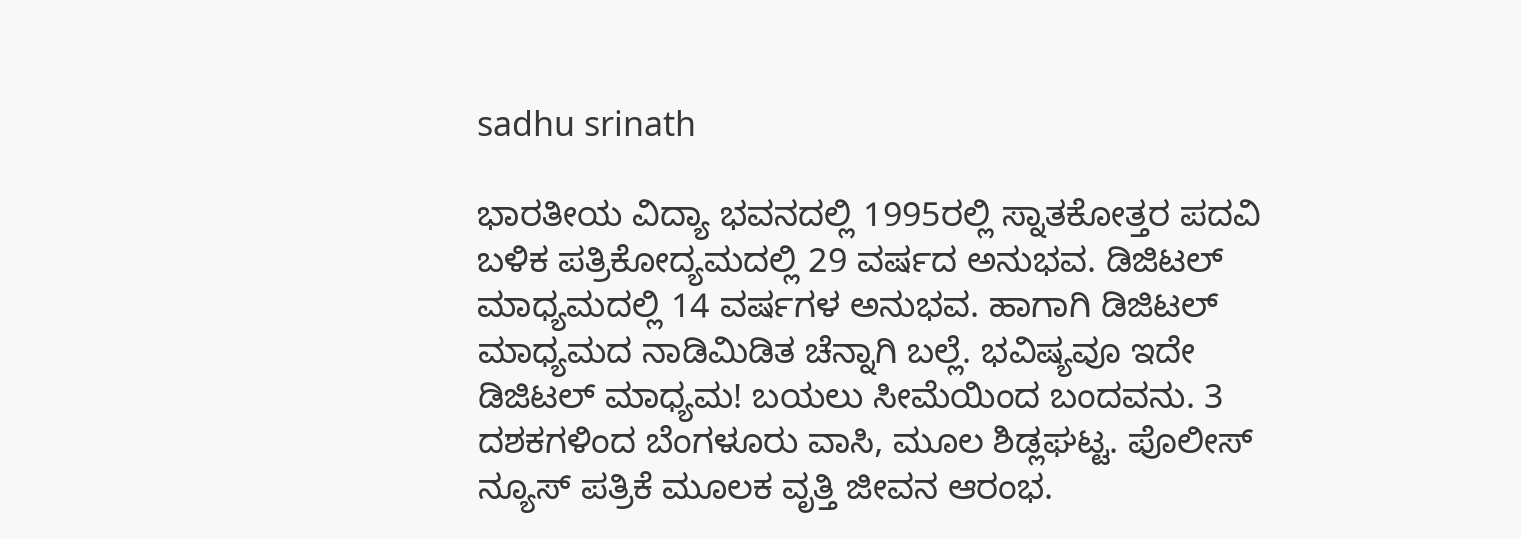sadhu srinath

ಭಾರತೀಯ ವಿದ್ಯಾ ಭವನದಲ್ಲಿ 1995ರಲ್ಲಿ ಸ್ನಾತಕೋತ್ತರ ಪದವಿ ಬಳಿಕ ಪತ್ರಿಕೋದ್ಯಮದಲ್ಲಿ 29 ವರ್ಷದ ಅನುಭವ. ಡಿಜಿಟಲ್ ಮಾಧ್ಯಮದಲ್ಲಿ 14 ವರ್ಷಗಳ ಅನುಭವ. ಹಾಗಾಗಿ ಡಿಜಿಟಲ್ ಮಾಧ್ಯಮದ ನಾಡಿಮಿಡಿತ ಚೆನ್ನಾಗಿ ಬಲ್ಲೆ. ಭವಿಷ್ಯವೂ ಇದೇ ಡಿಜಿಟಲ್ ಮಾಧ್ಯಮ! ಬಯಲು ಸೀಮೆಯಿಂದ ಬಂದವನು. 3 ದಶಕಗಳಿಂದ ಬೆಂಗಳೂರು ವಾಸಿ, ಮೂಲ ಶಿಡ್ಲಘಟ್ಟ. ಪೊಲೀಸ್ ನ್ಯೂಸ್ ಪತ್ರಿಕೆ ಮೂಲಕ ವೃತ್ತಿ ಜೀವನ ಆರಂಭ.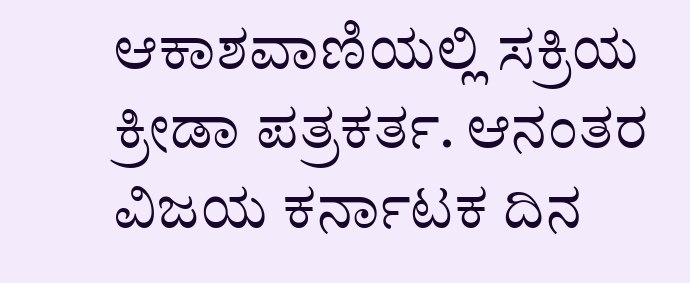ಆಕಾಶವಾಣಿಯಲ್ಲಿ ಸಕ್ರಿಯ ಕ್ರೀಡಾ ಪತ್ರಕರ್ತ. ಆನಂತರ ವಿಜಯ ಕರ್ನಾಟಕ ದಿನ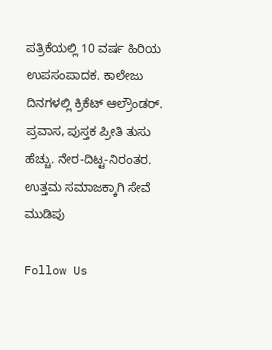ಪತ್ರಿಕೆಯಲ್ಲಿ 10 ವರ್ಷ ಹಿರಿಯ ಉಪಸಂಪಾದಕ. ಕಾಲೇಜು ದಿನಗಳಲ್ಲಿ ಕ್ರಿಕೆಟ್ ಆಲ್ರೌಂಡರ್. ಪ್ರವಾಸ, ಪುಸ್ತಕ ಪ್ರೀತಿ ತುಸು ಹೆಚ್ಚು. ನೇರ-ದಿಟ್ಟ-ನಿರಂತರ. ಉತ್ತಮ ಸಮಾಜಕ್ಕಾಗಿ ಸೇವೆ ಮುಡಿಪು

Follow Us